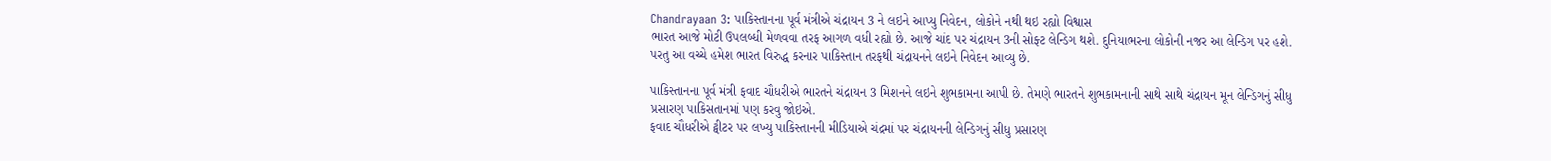Chandrayaan 3: પાકિસ્તાનના પૂર્વ મંત્રીએ ચંદ્રાયન 3 ને લઇને આપ્યુ નિવેદન, લોકોને નથી થઇ રહ્યો વિશ્વાસ
ભારત આજે મોટી ઉપલબ્ધી મેળવવા તરફ આગળ વધી રહ્યો છે. આજે ચાંદ પર ચંદ્રાયન 3ની સોફ્ટ લેન્ડિગ થશે. દુનિયાભરના લોકોની નજર આ લેન્ડિગ પર હશે. પરતુ આ વચ્ચે હમેશ ભારત વિરુદ્ધ કરનાર પાકિસ્તાન તરફથી ચંદ્રાયનને લઇને નિવેદન આવ્યુ છે.

પાકિસ્તાનના પૂર્વ મંત્રી ફવાદ ચૌધરીએ ભારતને ચંદ્રાયન 3 મિશનને લઇને શુભકામના આપી છે. તેમણે ભારતને શુભકામનાની સાથે સાથે ચંદ્રાયન મૂન લેન્ડિગનું સીધુ પ્રસારણ પાકિસતાનમાં પણ કરવુ જોઇએ.
ફવાદ ચૌધરીએ ટ્વીટર પર લખ્યુ પાકિસ્તાનની મીડિયાએ ચંદ્રમાં પર ચંદ્રાયનની લેન્ડિગનું સીધુ પ્રસારણ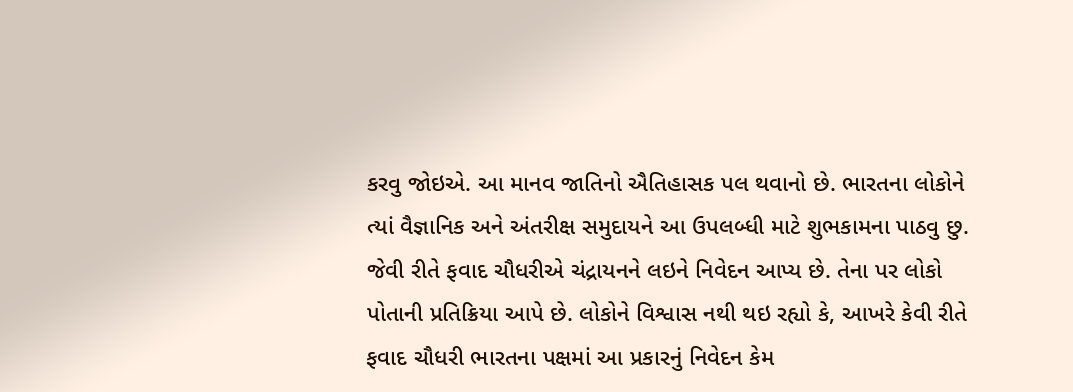કરવુ જોઇએ. આ માનવ જાતિનો ઐતિહાસક પલ થવાનો છે. ભારતના લોકોને ત્યાં વૈજ્ઞાનિક અને અંતરીક્ષ સમુદાયને આ ઉપલબ્ધી માટે શુભકામના પાઠવુ છુ.
જેવી રીતે ફવાદ ચૌધરીએ ચંદ્રાયનને લઇને નિવેદન આપ્ય છે. તેના પર લોકો પોતાની પ્રતિક્રિયા આપે છે. લોકોને વિશ્વાસ નથી થઇ રહ્યો કે, આખરે કેવી રીતે ફવાદ ચૌધરી ભારતના પક્ષમાં આ પ્રકારનું નિવેદન કેમ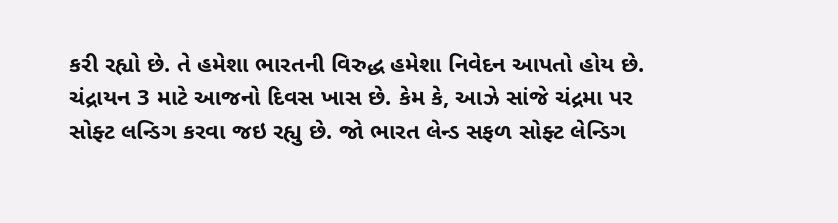કરી રહ્યો છે. તે હમેશા ભારતની વિરુદ્ધ હમેશા નિવેદન આપતો હોય છે.
ચંદ્રાયન 3 માટે આજનો દિવસ ખાસ છે. કેમ કે, આઝે સાંજે ચંદ્રમા પર સોફ્ટ લન્ડિગ કરવા જઇ રહ્યુ છે. જો ભારત લેન્ડ સફળ સોફ્ટ લેન્ડિગ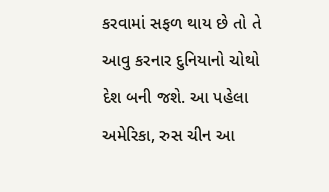કરવામાં સફળ થાય છે તો તે આવુ કરનાર દુનિયાનો ચોથો દેશ બની જશે. આ પહેલા અમેરિકા, રુસ ચીન આ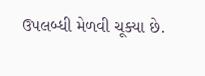ઉપલબ્ધી મેળવી ચૂક્યા છે.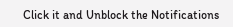Click it and Unblock the Notifications